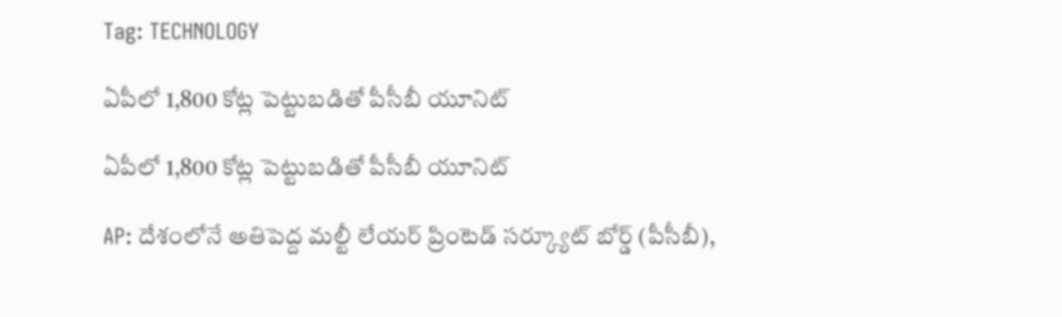Tag: TECHNOLOGY

ఏపీలో 1,800 కోట్ల పెట్టుబడితో పీసీబీ యూనిట్‌

ఏపీలో 1,800 కోట్ల పెట్టుబడితో పీసీబీ యూనిట్‌

AP: దేశంలోనే అతిపెద్ద మల్టీ లేయర్‌ ప్రింటెడ్‌ సర్క్యూట్‌ బోర్డ్‌ (పీసీబీ),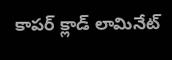కాపర్‌ క్లాడ్‌ లామినేట్‌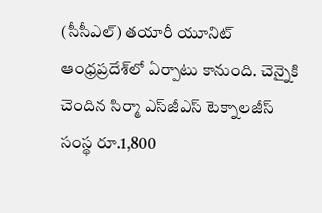(సీసీఎల్‌) తయారీ యూనిట్‌ ఆంధ్రప్రదేశ్‌లో ఏర్పాటు కానుంది. చెన్నైకి చెందిన సిర్మా ఎస్‌జీఎస్‌ టెక్నాలజీస్‌ సంస్థ రూ.1,800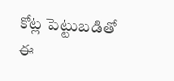కోట్ల పెట్టుబడితో ఈ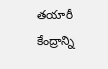తయారీ కేంద్రాన్ని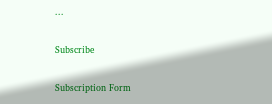...

Subscribe

Subscription Form